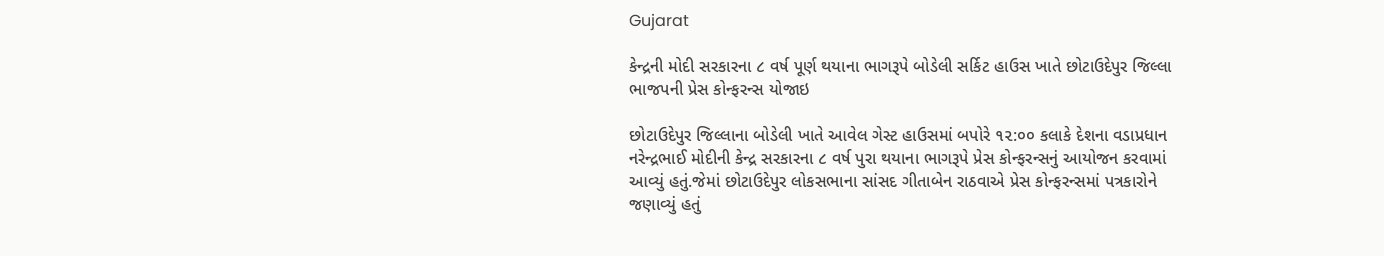Gujarat

કેન્દ્રની મોદી સરકારના ૮ વર્ષ પૂર્ણ થયાના ભાગરૂપે બોડેલી સર્કિટ હાઉસ ખાતે છોટાઉદેપુર જિલ્લા ભાજપની પ્રેસ કોન્ફરન્સ યોજાઇ

છોટાઉદેપુર જિલ્લાના બોડેલી ખાતે આવેલ ગેસ્ટ હાઉસમાં બપોરે ૧૨:૦૦ કલાકે દેશના વડાપ્રધાન નરેન્દ્રભાઈ મોદીની કેન્દ્ર સરકારના ૮ વર્ષ પુરા થયાના ભાગરૂપે પ્રેસ કોન્ફરન્સનું આયોજન કરવામાં આવ્યું હતું.જેમાં છોટાઉદેપુર લોકસભાના સાંસદ ગીતાબેન રાઠવાએ પ્રેસ કોન્ફરન્સમાં પત્રકારોને જણાવ્યું હતું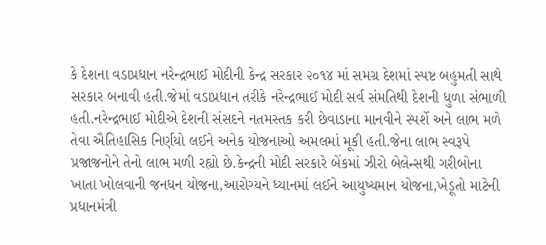કે દેશના વડાપ્રધાન નરેન્દ્રભાઈ મોદીની કેન્દ્ર સરકાર ૨૦૧૪ માં સમગ્ર દેશમાં સ્પષ્ટ બહુમતી સાથે સરકાર બનાવી હતી.જેમાં વડાપ્રધાન તરીકે નરેન્દ્રભાઈ મોદી સર્વ સંમતિથી દેશની ધુળા સંભાળી હતી.નરેન્દ્રભાઈ મોદીએ દેશની સંસદને નતમસ્તક કરી છેવાડાના માનવીને સ્પર્શે અને લાભ મળે તેવા ઐતિહાસિક નિર્ણયો લઈને અનેક યોજનાઓ અમલમાં મૂકી હતી.જેના લાભ સ્વરૂપે પ્રજાજનોને તેનો લાભ મળી રહ્યો છે.કેન્દ્રની મોદી સરકારે બેંકમાં ઝીરો બેલેન્સથી ગરીબોના ખાતા ખોલવાની જનધન યોજના,આરોગ્યને ધ્યાનમાં લઈને આયુષ્યમાન યોજના,ખેડૂતો માટેની પ્રધાનમંત્રી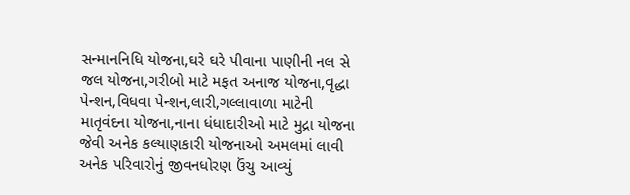સન્માનનિધિ યોજના,ઘરે ઘરે પીવાના પાણીની નલ સે  જલ યોજના,ગરીબો માટે મફત અનાજ યોજના,વૃદ્ધા પેન્શન,વિધવા પેન્શન,લારી,ગલ્લાવાળા માટેની માતૃવંદના યોજના,નાના ધંધાદારીઓ માટે મુદ્રા યોજના જેવી અનેક કલ્યાણકારી યોજનાઓ અમલમાં લાવી અનેક પરિવારોનું જીવનધોરણ ઉંચુ આવ્યું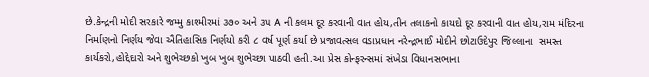છે.કેન્દ્રની મોદી સરકારે જમ્મુ કાશ્મીરમાં ૩૭૦ અને ૩૫ A ની કલમ દૂર કરવાની વાત હોય,તીન તલાકનો કાયદો દૂર કરવાની વાત હોય,રામ મંદિરના નિર્માણનો નિર્ણય જેવા ઐતિહાસિક નિર્ણયો કરી ૮ વર્ષ પૂર્ણ કર્યા છે પ્રજાવત્સલ વડાપ્રધાન નરેન્દ્રભાઈ મોદીને છોટાઉદેપુર જિલ્લાના  સમસ્ત કાર્યકરો,હોદ્દેદારો અને શુભેચ્છકો ખુબ ખુબ શુભેચ્છા પાઠવી હતી.આ પ્રેસ કોન્ફરન્સમાં સંખેડા વિધાનસભાના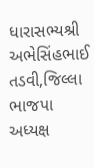ધારાસભ્યશ્રી અભેસિંહભાઈ તડવી,જિલ્લા ભાજપા અધ્યક્ષ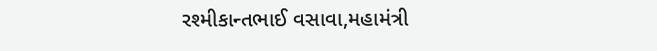રશ્મીકાન્તભાઈ વસાવા,મહામંત્રી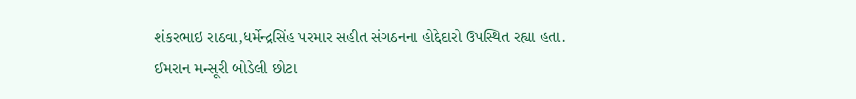શંકરભાઇ રાઠવા,ધર્મેન્દ્રસિંહ પરમાર સહીત સંગઠનના હોદ્દેદારો ઉપસ્થિત રહ્યા હતા.
ઈમરાન મન્સૂરી બોડેલી છોટા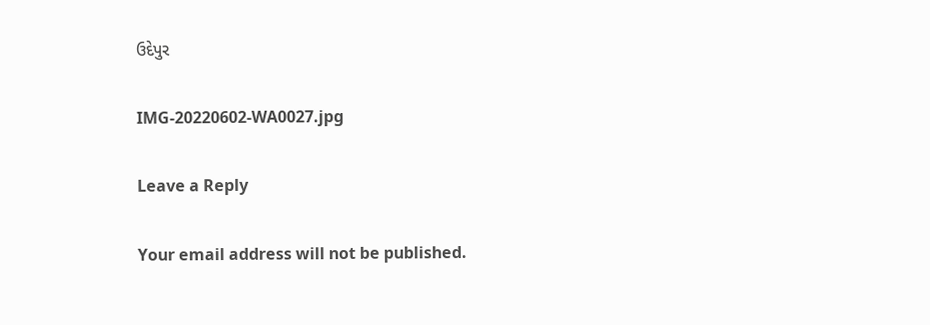ઉદેપુર

IMG-20220602-WA0027.jpg

Leave a Reply

Your email address will not be published.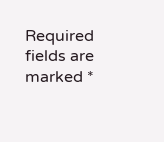Required fields are marked *